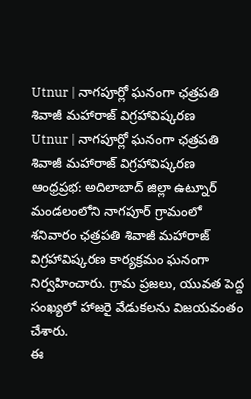Utnur | నాగపూర్లో ఘనంగా ఛత్రపతి శివాజీ మహారాజ్ విగ్రహావిష్కరణ
Utnur | నాగపూర్లో ఘనంగా ఛత్రపతి శివాజీ మహారాజ్ విగ్రహావిష్కరణ
ఆంధ్రప్రభ: అదిలాబాద్ జిల్లా ఉట్నూర్ మండలంలోని నాగపూర్ గ్రామంలో శనివారం ఛత్రపతి శివాజీ మహారాజ్ విగ్రహావిష్కరణ కార్యక్రమం ఘనంగా నిర్వహించారు. గ్రామ ప్రజలు, యువత పెద్ద సంఖ్యలో హాజరై వేడుకలను విజయవంతం చేశారు.
ఈ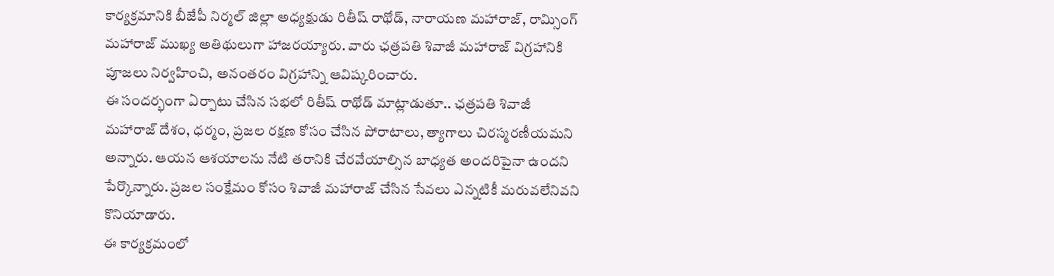కార్యక్రమానికి బీజేపీ నిర్మల్ జిల్లా అధ్యక్షుడు రితీష్ రాథోడ్, నారాయణ మహారాజ్, రామ్సింగ్ మహారాజ్ ముఖ్య అతిథులుగా హాజరయ్యారు. వారు ఛత్రపతి శివాజీ మహారాజ్ విగ్రహానికి పూజలు నిర్వహించి, అనంతరం విగ్రహాన్ని ఆవిష్కరించారు.
ఈ సందర్భంగా ఏర్పాటు చేసిన సభలో రితీష్ రాథోడ్ మాట్లాడుతూ.. ఛత్రపతి శివాజీ మహారాజ్ దేశం, ధర్మం, ప్రజల రక్షణ కోసం చేసిన పోరాటాలు, త్యాగాలు చిరస్మరణీయమని అన్నారు. ఆయన ఆశయాలను నేటి తరానికి చేరవేయాల్సిన బాధ్యత అందరిపైనా ఉందని పేర్కొన్నారు. ప్రజల సంక్షేమం కోసం శివాజీ మహారాజ్ చేసిన సేవలు ఎన్నటికీ మరువలేనివని కొనియాడారు.
ఈ కార్యక్రమంలో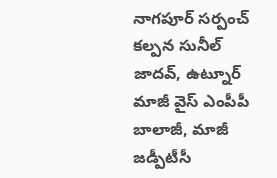నాగపూర్ సర్పంచ్ కల్పన సునీల్ జాదవ్, ఉట్నూర్ మాజీ వైస్ ఎంపీపీ బాలాజీ, మాజీ జడ్పీటీసీ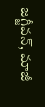జగ్జీవన్, మాజీ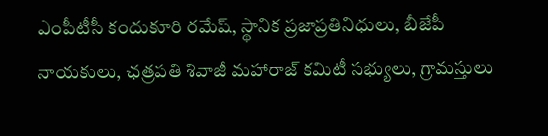ఎంపీటీసీ కందుకూరి రమేష్, స్థానిక ప్రజాప్రతినిధులు, బీజేపీ నాయకులు, ఛత్రపతి శివాజీ మహారాజ్ కమిటీ సభ్యులు, గ్రామస్తులు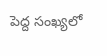పెద్ద సంఖ్యలో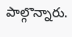పాల్గొన్నారు.